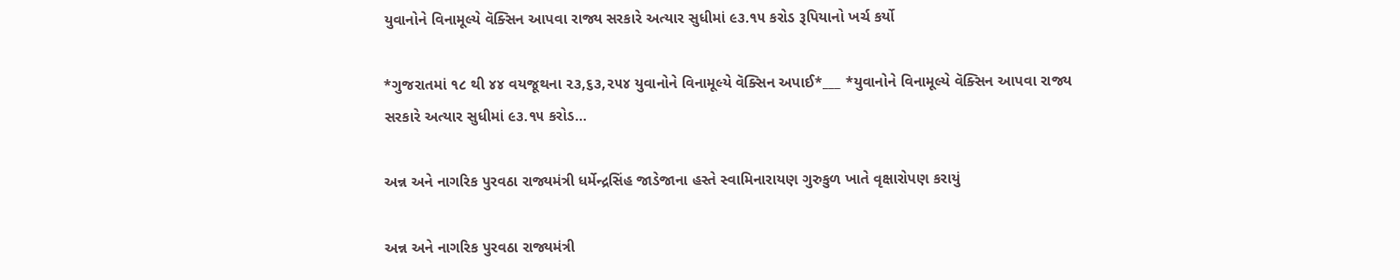યુવાનોને વિનામૂલ્યે વૅક્સિન આપવા રાજ્ય સરકારે અત્યાર સુધીમાં ૯૩.૧૫ કરોડ રૂપિયાનો ખર્ચ કર્યો

*ગુજરાતમાં ૧૮ થી ૪૪ વયજૂથના ૨૩,૬૩,૨૫૪ યુવાનોને વિનામૂલ્યે વૅક્સિન અપાઈ*___ *યુવાનોને વિનામૂલ્યે વૅક્સિન આપવા રાજ્ય સરકારે અત્યાર સુધીમાં ૯૩.૧૫ કરોડ…

અન્ન અને નાગરિક પુરવઠા રાજ્યમંત્રી ધર્મેન્દ્રસિંહ જાડેજાના હસ્તે સ્વામિનારાયણ ગુરુકુળ ખાતે વૃક્ષારોપણ કરાયું

અન્ન અને નાગરિક પુરવઠા રાજ્યમંત્રી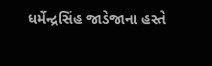ધર્મેન્દ્રસિંહ જાડેજાના હસ્તે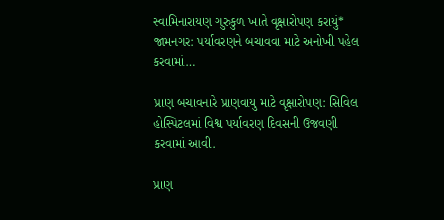સ્વામિનારાયણ ગુરુકુળ ખાતે વૃક્ષારોપણ કરાયું* જામનગર: પર્યાવરણને બચાવવા માટે અનોખી પહેલ કરવામાં…

પ્રાણ બચાવનારે પ્રાણવાયુ માટે વૃક્ષારોપણ: સિવિલ હોસ્પિટલમાં વિશ્વ પર્યાવરણ દિવસની ઉજવણી કરવામાં આવી.

પ્રાણ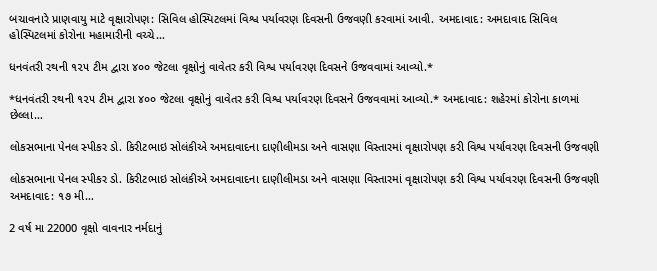બચાવનારે પ્રાણવાયુ માટે વૃક્ષારોપણ: સિવિલ હોસ્પિટલમાં વિશ્વ પર્યાવરણ દિવસની ઉજવણી કરવામાં આવી. અમદાવાદ: અમદાવાદ સિવિલ હોસ્પિટલમાં કોરોના મહામારીની વચ્ચે…

ધનવંતરી રથની ૧૨૫ ટીમ દ્વારા ૪૦૦ જેટલા વૃક્ષોનું વાવેતર કરી વિશ્વ પર્યાવરણ દિવસને ઉજવવામાં આવ્યો.*

*ધનવંતરી રથની ૧૨૫ ટીમ દ્વારા ૪૦૦ જેટલા વૃક્ષોનું વાવેતર કરી વિશ્વ પર્યાવરણ દિવસને ઉજવવામાં આવ્યો.* અમદાવાદ: શહેરમાં કોરોના કાળમાં છેલ્લા…

લોકસભાના પેનલ સ્પીકર ડો. કિરીટભાઇ સોલંકીએ અમદાવાદના દાણીલીમડા અને વાસણા વિસ્તારમાં વૃક્ષારોપણ કરી વિશ્વ પર્યાવરણ દિવસની ઉજવણી

લોકસભાના પેનલ સ્પીકર ડો. કિરીટભાઇ સોલંકીએ અમદાવાદના દાણીલીમડા અને વાસણા વિસ્તારમાં વૃક્ષારોપણ કરી વિશ્વ પર્યાવરણ દિવસની ઉજવણી અમદાવાદ: ૧૭ મી…

2 વર્ષ મા 22000 વૃક્ષો વાવનાર નર્મદાનું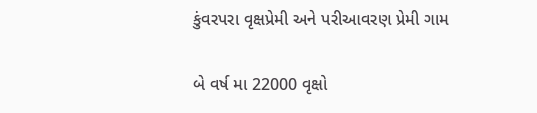કુંવરપરા વૃક્ષપ્રેમી અને પરીઆવરણ પ્રેમી ગામ

બે વર્ષ મા 22000 વૃક્ષો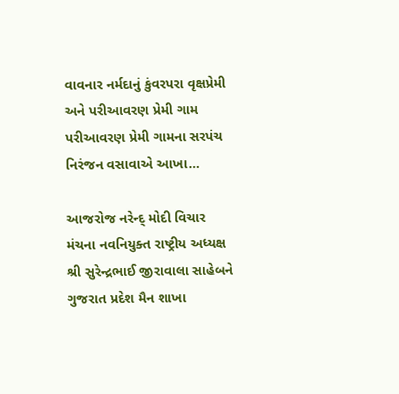વાવનાર નર્મદાનું કુંવરપરા વૃક્ષપ્રેમી અને પરીઆવરણ પ્રેમી ગામ પરીઆવરણ પ્રેમી ગામના સરપંચ નિરંજન વસાવાએ આખા…

આજરોજ નરેન્દ્ મોદી વિચાર મંચના નવનિયુક્ત રાષ્ટ્રીય અધ્યક્ષ શ્રી સુરેન્દ્રભાઈ જીરાવાલા સાહેબને ગુજરાત પ્રદેશ મૈન શાખા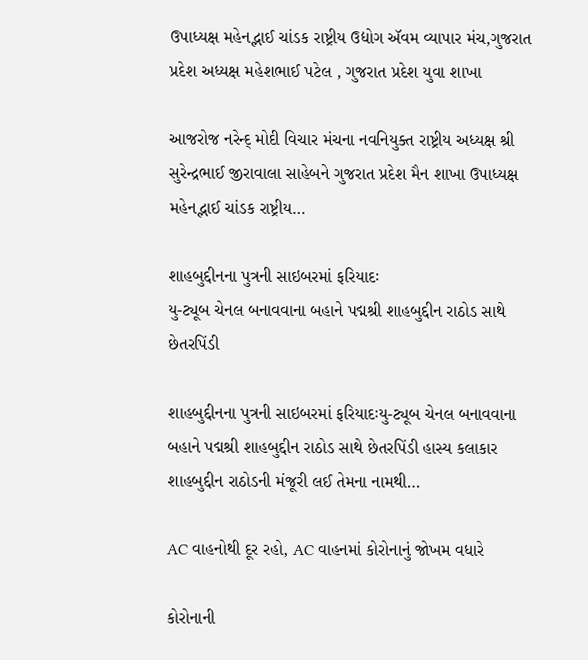ઉપાધ્યક્ષ મહેનદ્ભાઈ ચાંડક રાષ્ટ્રીય ઉદ્યોગ ઍવમ વ્યાપાર મંચ,ગુજરાત પ્રદેશ અધ્યક્ષ મહેશભાઈ પટેલ , ગુજરાત પ્રદેશ યુવા શાખા

આજરોજ નરેન્દ્ મોદી વિચાર મંચના નવનિયુક્ત રાષ્ટ્રીય અધ્યક્ષ શ્રી સુરેન્દ્રભાઈ જીરાવાલા સાહેબને ગુજરાત પ્રદેશ મૈન શાખા ઉપાધ્યક્ષ મહેનદ્ભાઈ ચાંડક રાષ્ટ્રીય…

શાહબુદ્દીનના પુત્રની સાઇબરમાં ફરિયાદઃ
યુ-ટ્યૂબ ચેનલ બનાવવાના બહાને પદ્મશ્રી શાહબુદ્દીન રાઠોડ સાથે છેતરપિંડી

શાહબુદ્દીનના પુત્રની સાઇબરમાં ફરિયાદઃયુ-ટ્યૂબ ચેનલ બનાવવાના બહાને પદ્મશ્રી શાહબુદ્દીન રાઠોડ સાથે છેતરપિંડી હાસ્ય કલાકાર શાહબુદ્દીન રાઠોડની મંજૂરી લઈ તેમના નામથી…

AC વાહનોથી દૂર રહો, AC વાહનમાં કોરોનાનું જોખમ વધારે

કોરોનાની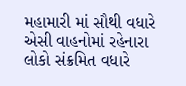મહામારી માં સૌથી વધારે એસી વાહનોમાં રહેનારા લોકો સંક્રમિત વધારે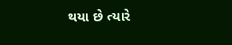થયા છે ત્યારે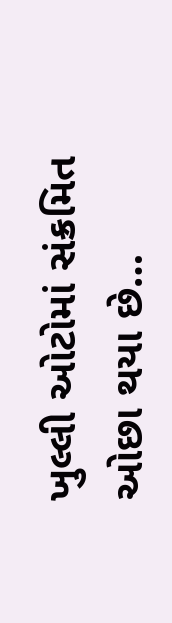ખુલ્લી ઓટોમાં સંક્રમિત ઓછા થયા છે…